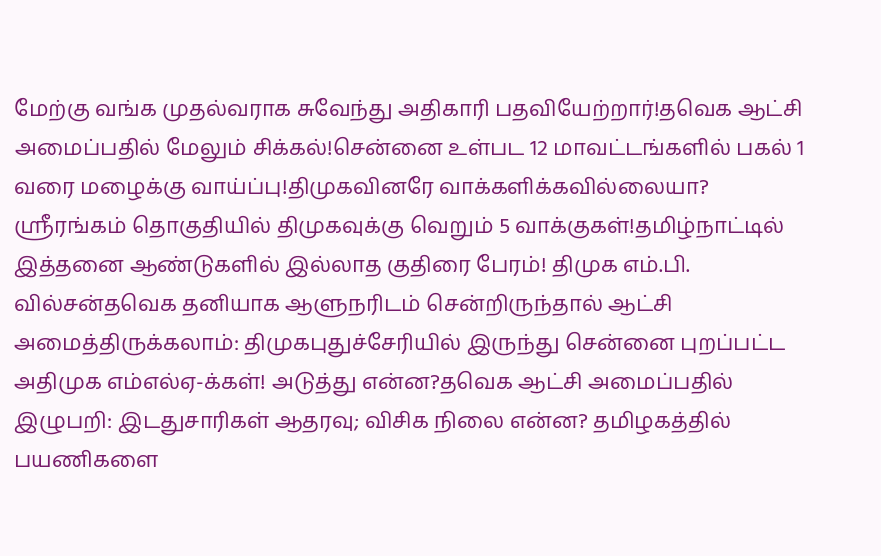மேற்கு வங்க முதல்வராக சுவேந்து அதிகாரி பதவியேற்றார்!தவெக ஆட்சி அமைப்பதில் மேலும் சிக்கல்!சென்னை உள்பட 12 மாவட்டங்களில் பகல் 1 வரை மழைக்கு வாய்ப்பு!திமுகவினரே வாக்களிக்கவில்லையா? ஸ்ரீரங்கம் தொகுதியில் திமுகவுக்கு வெறும் 5 வாக்குகள்!தமிழ்நாட்டில் இத்தனை ஆண்டுகளில் இல்லாத குதிரை பேரம்! திமுக எம்.பி. வில்சன்தவெக தனியாக ஆளுநரிடம் சென்றிருந்தால் ஆட்சி அமைத்திருக்கலாம்: திமுகபுதுச்சேரியில் இருந்து சென்னை புறப்பட்ட அதிமுக எம்எல்ஏ-க்கள்! அடுத்து என்ன?தவெக ஆட்சி அமைப்பதில் இழுபறி: இடதுசாரிகள் ஆதரவு; விசிக நிலை என்ன? தமிழகத்தில் பயணிகளை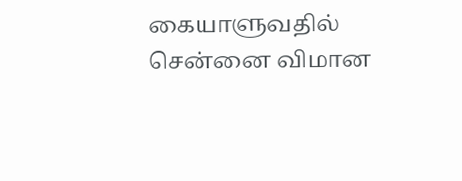கையாளுவதில் சென்னை விமான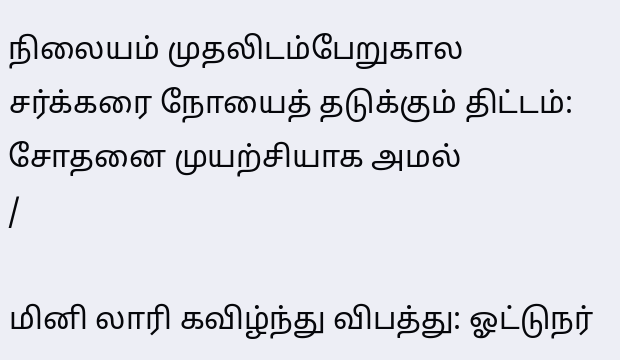நிலையம் முதலிடம்பேறுகால சர்க்கரை நோயைத் தடுக்கும் திட்டம்: சோதனை முயற்சியாக அமல்
/

மினி லாரி கவிழ்ந்து விபத்து: ஓட்டுநர்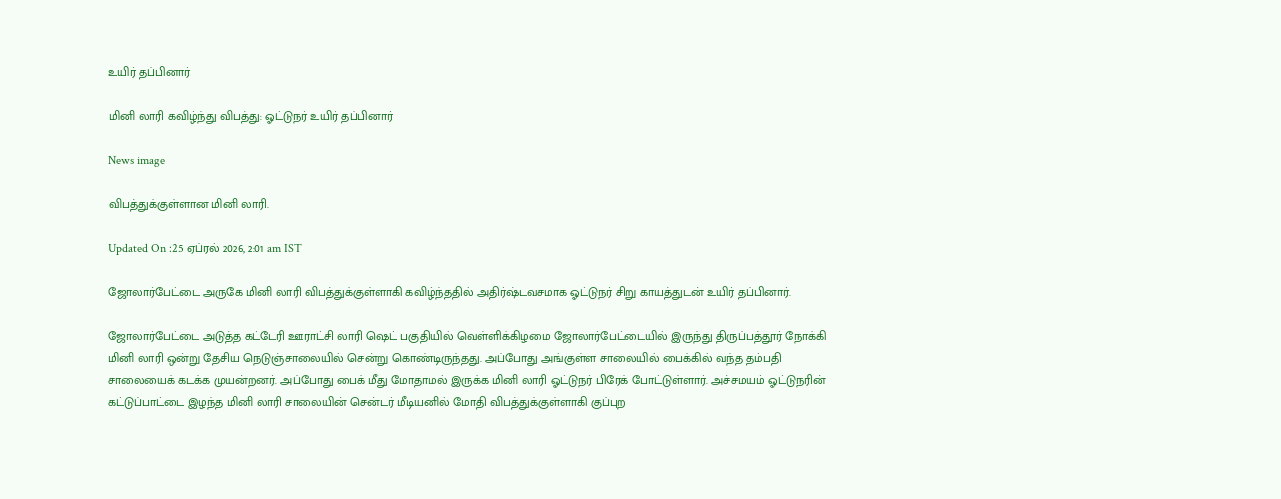உயிர் தப்பினார்

மினி லாரி கவிழ்ந்து விபத்து: ஓட்டுநர் உயிர் தப்பினார்

News image

விபத்துக்குள்ளான மினி லாரி.

Updated On :25 ஏப்ரல் 2026, 2:01 am IST

ஜோலார்பேட்டை அருகே மினி லாரி விபத்துக்குள்ளாகி கவிழ்ந்ததில் அதிர்ஷ்டவசமாக ஓட்டுநர் சிறு காயத்துடன் உயிர் தப்பினார்.

ஜோலார்பேட்டை அடுத்த கட்டேரி ஊராட்சி லாரி ஷெட் பகுதியில் வெள்ளிக்கிழமை ஜோலார்பேட்டையில் இருந்து திருப்பத்தூர் நோக்கி மினி லாரி ஒன்று தேசிய நெடுஞ்சாலையில் சென்று கொண்டிருந்தது. அப்போது அங்குள்ள சாலையில் பைக்கில் வந்த தம்பதி சாலையைக் கடக்க முயன்றனர். அப்போது பைக் மீது மோதாமல் இருக்க மினி லாரி ஓட்டுநர் பிரேக் போட்டுள்ளார். அச்சமயம் ஓட்டுநரின் கட்டுப்பாட்டை இழந்த மினி லாரி சாலையின் சென்டர் மீடியனில் மோதி விபத்துக்குள்ளாகி குப்புற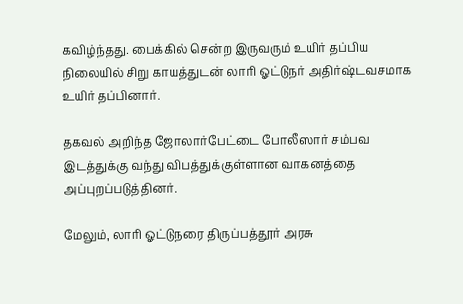கவிழ்ந்தது. பைக்கில் சென்ற இருவரும் உயிர் தப்பிய நிலையில் சிறு காயத்துடன் லாரி ஓட்டுநர் அதிர்ஷ்டவசமாக உயிர் தப்பினார்.

தகவல் அறிந்த ஜோலார்பேட்டை போலீஸார் சம்பவ இடத்துக்கு வந்து விபத்துக்குள்ளான வாகனத்தை அப்புறப்படுத்தினர்.

மேலும், லாரி ஓட்டுநரை திருப்பத்தூர் அரசு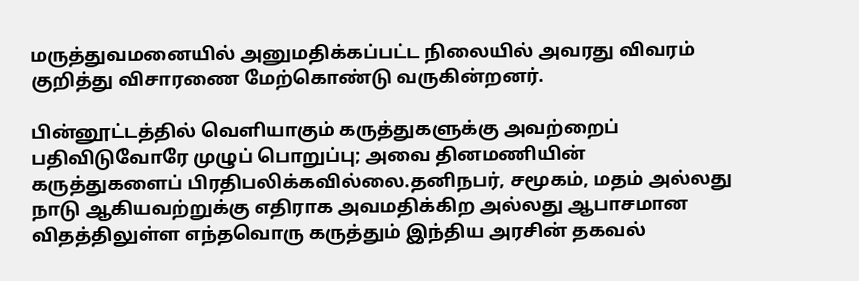மருத்துவமனையில் அனுமதிக்கப்பட்ட நிலையில் அவரது விவரம் குறித்து விசாரணை மேற்கொண்டு வருகின்றனர்.

பின்னூட்டத்தில் வெளியாகும் கருத்துகளுக்கு அவற்றைப் பதிவிடுவோரே முழுப் பொறுப்பு; அவை தினமணியின் கருத்துகளைப் பிரதிபலிக்கவில்லை.தனிநபர், சமூகம், மதம் அல்லது நாடு ஆகியவற்றுக்கு எதிராக அவமதிக்கிற அல்லது ஆபாசமான விதத்திலுள்ள எந்தவொரு கருத்தும் இந்திய அரசின் தகவல்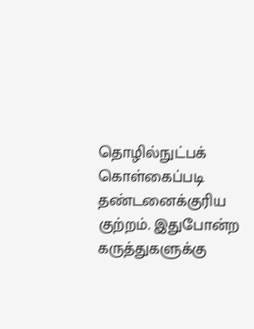தொழில்நுட்பக் கொள்கைப்படி தண்டனைக்குரிய குற்றம். இதுபோன்ற கருத்துகளுக்கு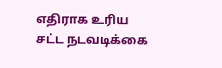எதிராக உரிய சட்ட நடவடிக்கை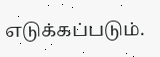எடுக்கப்படும்.